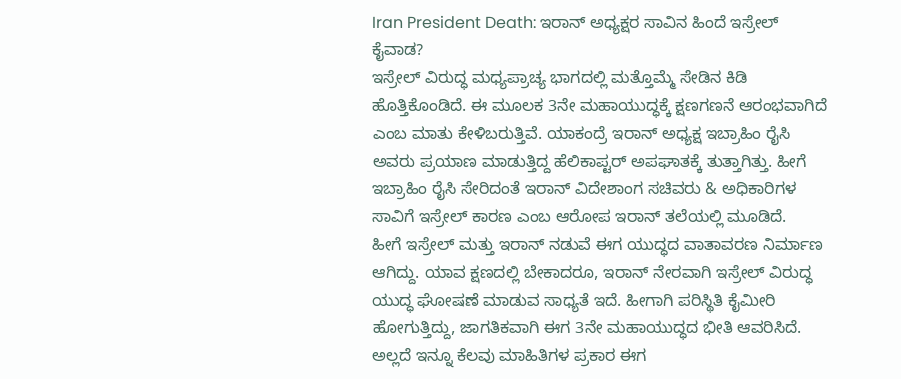Iran President Death: ಇರಾನ್ ಅಧ್ಯಕ್ಷರ ಸಾವಿನ ಹಿಂದೆ ಇಸ್ರೇಲ್ ಕೈವಾಡ?
ಇಸ್ರೇಲ್ ವಿರುದ್ಧ ಮಧ್ಯಪ್ರಾಚ್ಯ ಭಾಗದಲ್ಲಿ ಮತ್ತೊಮ್ಮೆ ಸೇಡಿನ ಕಿಡಿ ಹೊತ್ತಿಕೊಂಡಿದೆ. ಈ ಮೂಲಕ 3ನೇ ಮಹಾಯುದ್ಧಕ್ಕೆ ಕ್ಷಣಗಣನೆ ಆರಂಭವಾಗಿದೆ ಎಂಬ ಮಾತು ಕೇಳಿಬರುತ್ತಿವೆ. ಯಾಕಂದ್ರೆ ಇರಾನ್ ಅಧ್ಯಕ್ಷ ಇಬ್ರಾಹಿಂ ರೈಸಿ ಅವರು ಪ್ರಯಾಣ ಮಾಡುತ್ತಿದ್ದ ಹೆಲಿಕಾಪ್ಟರ್ ಅಪಘಾತಕ್ಕೆ ತುತ್ತಾಗಿತ್ತು. ಹೀಗೆ ಇಬ್ರಾಹಿಂ ರೈಸಿ ಸೇರಿದಂತೆ ಇರಾನ್ ವಿದೇಶಾಂಗ ಸಚಿವರು & ಅಧಿಕಾರಿಗಳ ಸಾವಿಗೆ ಇಸ್ರೇಲ್ ಕಾರಣ ಎಂಬ ಆರೋಪ ಇರಾನ್ ತಲೆಯಲ್ಲಿ ಮೂಡಿದೆ.
ಹೀಗೆ ಇಸ್ರೇಲ್ ಮತ್ತು ಇರಾನ್ ನಡುವೆ ಈಗ ಯುದ್ಧದ ವಾತಾವರಣ ನಿರ್ಮಾಣ ಆಗಿದ್ದು. ಯಾವ ಕ್ಷಣದಲ್ಲಿ ಬೇಕಾದರೂ, ಇರಾನ್ ನೇರವಾಗಿ ಇಸ್ರೇಲ್ ವಿರುದ್ಧ ಯುದ್ಧ ಘೋಷಣೆ ಮಾಡುವ ಸಾಧ್ಯತೆ ಇದೆ. ಹೀಗಾಗಿ ಪರಿಸ್ಥಿತಿ ಕೈಮೀರಿ ಹೋಗುತ್ತಿದ್ದು, ಜಾಗತಿಕವಾಗಿ ಈಗ 3ನೇ ಮಹಾಯುದ್ಧದ ಭೀತಿ ಆವರಿಸಿದೆ. ಅಲ್ಲದೆ ಇನ್ನೂ ಕೆಲವು ಮಾಹಿತಿಗಳ ಪ್ರಕಾರ ಈಗ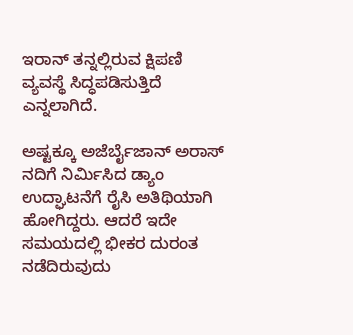ಇರಾನ್ ತನ್ನಲ್ಲಿರುವ ಕ್ಷಿಪಣಿ ವ್ಯವಸ್ಥೆ ಸಿದ್ಧಪಡಿಸುತ್ತಿದೆ ಎನ್ನಲಾಗಿದೆ.

ಅಷ್ಟಕ್ಕೂ ಅಜೆರ್ಬೈಜಾನ್ ಅರಾಸ್ ನದಿಗೆ ನಿರ್ಮಿಸಿದ ಡ್ಯಾಂ ಉದ್ಘಾಟನೆಗೆ ರೈಸಿ ಅತಿಥಿಯಾಗಿ ಹೋಗಿದ್ದರು. ಆದರೆ ಇದೇ ಸಮಯದಲ್ಲಿ ಭೀಕರ ದುರಂತ ನಡೆದಿರುವುದು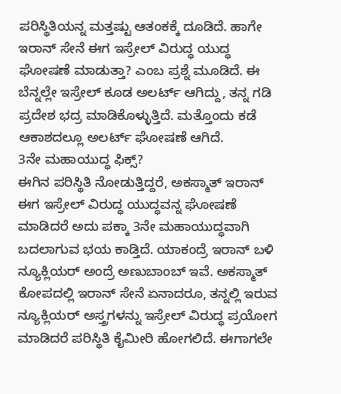ಪರಿಸ್ಥಿತಿಯನ್ನ ಮತ್ತಷ್ಟು ಆತಂಕಕ್ಕೆ ದೂಡಿದೆ. ಹಾಗೇ ಇರಾನ್ ಸೇನೆ ಈಗ ಇಸ್ರೇಲ್ ವಿರುದ್ಧ ಯುದ್ಧ ಘೋಷಣೆ ಮಾಡುತ್ತಾ? ಎಂಬ ಪ್ರಶ್ನೆ ಮೂಡಿದೆ. ಈ ಬೆನ್ನಲ್ಲೇ ಇಸ್ರೇಲ್ ಕೂಡ ಅಲರ್ಟ್ ಆಗಿದ್ದು, ತನ್ನ ಗಡಿ ಪ್ರದೇಶ ಭದ್ರ ಮಾಡಿಕೊಳ್ಳುತ್ತಿದೆ. ಮತ್ತೊಂದು ಕಡೆ ಆಕಾಶದಲ್ಲೂ ಅಲರ್ಟ್ ಘೋಷಣೆ ಆಗಿದೆ.
3ನೇ ಮಹಾಯುದ್ಧ ಫಿಕ್ಸ್?
ಈಗಿನ ಪರಿಸ್ಥಿತಿ ನೋಡುತ್ತಿದ್ದರೆ, ಅಕಸ್ಮಾತ್ ಇರಾನ್ ಈಗ ಇಸ್ರೇಲ್ ವಿರುದ್ಧ ಯುದ್ಧವನ್ನ ಘೋಷಣೆ ಮಾಡಿದರೆ ಅದು ಪಕ್ಕಾ 3ನೇ ಮಹಾಯುದ್ಧವಾಗಿ ಬದಲಾಗುವ ಭಯ ಕಾಡ್ತಿದೆ. ಯಾಕಂದ್ರೆ ಇರಾನ್ ಬಳಿ ನ್ಯೂಕ್ಲಿಯರ್ ಅಂದ್ರೆ ಅಣುಬಾಂಬ್ ಇವೆ. ಅಕಸ್ಮಾತ್ ಕೋಪದಲ್ಲಿ ಇರಾನ್ ಸೇನೆ ಏನಾದರೂ, ತನ್ನಲ್ಲಿ ಇರುವ ನ್ಯೂಕ್ಲಿಯರ್ ಅಸ್ತ್ರಗಳನ್ನು ಇಸ್ರೇಲ್ ವಿರುದ್ಧ ಪ್ರಯೋಗ ಮಾಡಿದರೆ ಪರಿಸ್ಥಿತಿ ಕೈಮೀರಿ ಹೋಗಲಿದೆ. ಈಗಾಗಲೇ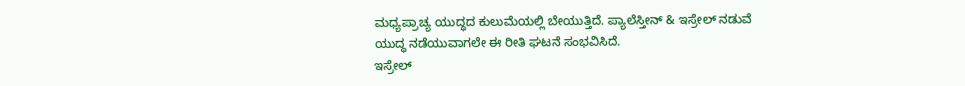ಮಧ್ಯಪ್ರಾಚ್ಯ ಯುದ್ಧದ ಕುಲುಮೆಯಲ್ಲಿ ಬೇಯುತ್ತಿದೆ. ಪ್ಯಾಲೆಸ್ತೀನ್ & ಇಸ್ರೇಲ್ ನಡುವೆ ಯುದ್ಧ ನಡೆಯುವಾಗಲೇ ಈ ರೀತಿ ಘಟನೆ ಸಂಭವಿಸಿದೆ.
ಇಸ್ರೇಲ್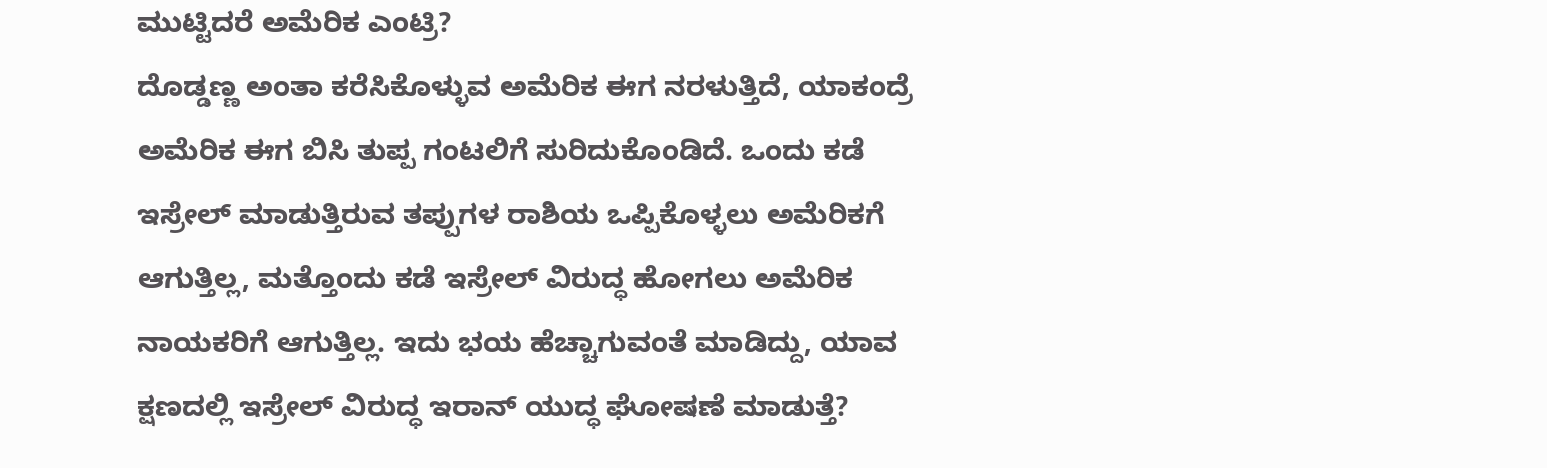ಮುಟ್ಟಿದರೆ ಅಮೆರಿಕ ಎಂಟ್ರಿ?
ದೊಡ್ಡಣ್ಣ ಅಂತಾ ಕರೆಸಿಕೊಳ್ಳುವ ಅಮೆರಿಕ ಈಗ ನರಳುತ್ತಿದೆ, ಯಾಕಂದ್ರೆ ಅಮೆರಿಕ ಈಗ ಬಿಸಿ ತುಪ್ಪ ಗಂಟಲಿಗೆ ಸುರಿದುಕೊಂಡಿದೆ. ಒಂದು ಕಡೆ ಇಸ್ರೇಲ್ ಮಾಡುತ್ತಿರುವ ತಪ್ಪುಗಳ ರಾಶಿಯ ಒಪ್ಪಿಕೊಳ್ಳಲು ಅಮೆರಿಕಗೆ ಆಗುತ್ತಿಲ್ಲ, ಮತ್ತೊಂದು ಕಡೆ ಇಸ್ರೇಲ್ ವಿರುದ್ಧ ಹೋಗಲು ಅಮೆರಿಕ ನಾಯಕರಿಗೆ ಆಗುತ್ತಿಲ್ಲ. ಇದು ಭಯ ಹೆಚ್ಚಾಗುವಂತೆ ಮಾಡಿದ್ದು, ಯಾವ ಕ್ಷಣದಲ್ಲಿ ಇಸ್ರೇಲ್ ವಿರುದ್ಧ ಇರಾನ್ ಯುದ್ಧ ಘೋಷಣೆ ಮಾಡುತ್ತೆ?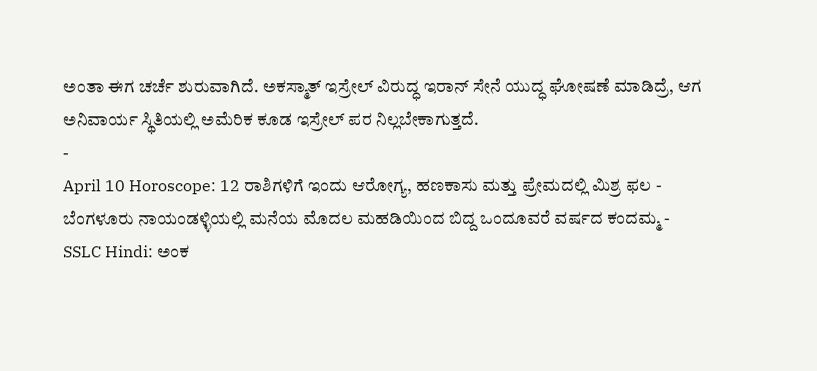ಅಂತಾ ಈಗ ಚರ್ಚೆ ಶುರುವಾಗಿದೆ. ಅಕಸ್ಮಾತ್ ಇಸ್ರೇಲ್ ವಿರುದ್ಧ ಇರಾನ್ ಸೇನೆ ಯುದ್ಧ ಘೋಷಣೆ ಮಾಡಿದ್ರೆ, ಆಗ ಅನಿವಾರ್ಯ ಸ್ಥಿತಿಯಲ್ಲಿ ಅಮೆರಿಕ ಕೂಡ ಇಸ್ರೇಲ್ ಪರ ನಿಲ್ಲಬೇಕಾಗುತ್ತದೆ.
-
April 10 Horoscope: 12 ರಾಶಿಗಳಿಗೆ ಇಂದು ಆರೋಗ್ಯ, ಹಣಕಾಸು ಮತ್ತು ಪ್ರೇಮದಲ್ಲಿ ಮಿಶ್ರ ಫಲ -
ಬೆಂಗಳೂರು ನಾಯಂಡಳ್ಳಿಯಲ್ಲಿ ಮನೆಯ ಮೊದಲ ಮಹಡಿಯಿಂದ ಬಿದ್ದ ಒಂದೂವರೆ ವರ್ಷದ ಕಂದಮ್ಮ -
SSLC Hindi: ಅಂಕ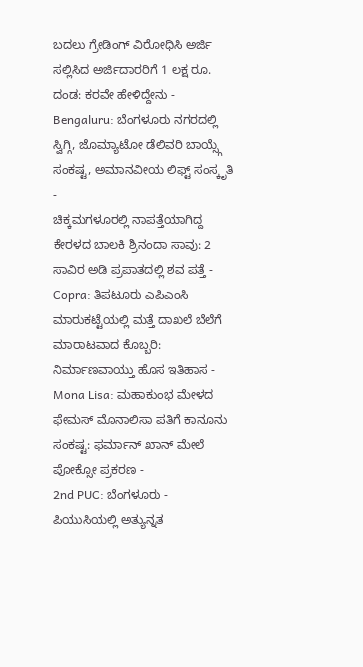ಬದಲು ಗ್ರೇಡಿಂಗ್ ವಿರೋಧಿಸಿ ಅರ್ಜಿ ಸಲ್ಲಿಸಿದ ಅರ್ಜಿದಾರರಿಗೆ 1 ಲಕ್ಷ ರೂ. ದಂಡ: ಕರವೇ ಹೇಳಿದ್ದೇನು -
Bengaluru: ಬೆಂಗಳೂರು ನಗರದಲ್ಲಿ ಸ್ವಿಗ್ಗಿ, ಜೊಮ್ಯಾಟೋ ಡೆಲಿವರಿ ಬಾಯ್ಸ್ಗೆ ಸಂಕಷ್ಟ, ಅಮಾನವೀಯ ಲಿಫ್ಟ್ ಸಂಸ್ಕೃತಿ -
ಚಿಕ್ಕಮಗಳೂರಲ್ಲಿ ನಾಪತ್ತೆಯಾಗಿದ್ದ ಕೇರಳದ ಬಾಲಕಿ ಶ್ರಿನಂದಾ ಸಾವು: 2 ಸಾವಿರ ಅಡಿ ಪ್ರಪಾತದಲ್ಲಿ ಶವ ಪತ್ತೆ -
Copra: ತಿಪಟೂರು ಎಪಿಎಂಸಿ ಮಾರುಕಟ್ಟೆಯಲ್ಲಿ ಮತ್ತೆ ದಾಖಲೆ ಬೆಲೆಗೆ ಮಾರಾಟವಾದ ಕೊಬ್ಬರಿ: ನಿರ್ಮಾಣವಾಯ್ತು ಹೊಸ ಇತಿಹಾಸ -
Mona Lisa: ಮಹಾಕುಂಭ ಮೇಳದ ಫೇಮಸ್ ಮೊನಾಲಿಸಾ ಪತಿಗೆ ಕಾನೂನು ಸಂಕಷ್ಟ: ಫರ್ಮಾನ್ ಖಾನ್ ಮೇಲೆ ಪೋಕ್ಸೋ ಪ್ರಕರಣ -
2nd PUC: ಬೆಂಗಳೂರು - ಪಿಯುಸಿಯಲ್ಲಿ ಅತ್ಯುನ್ನತ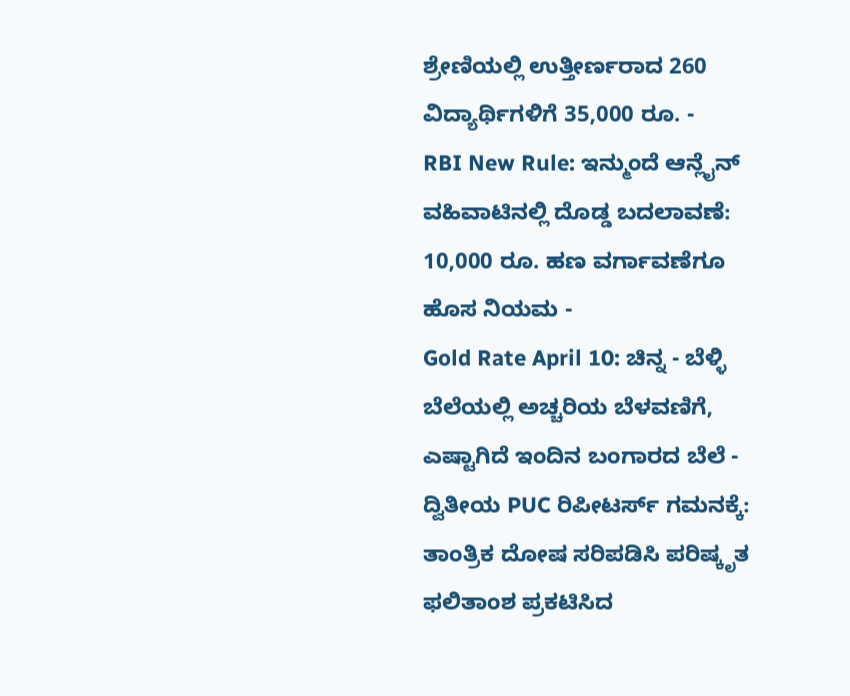ಶ್ರೇಣಿಯಲ್ಲಿ ಉತ್ತೀರ್ಣರಾದ 260 ವಿದ್ಯಾರ್ಥಿಗಳಿಗೆ 35,000 ರೂ. -
RBI New Rule: ಇನ್ಮುಂದೆ ಆನ್ಲೈನ್ ವಹಿವಾಟಿನಲ್ಲಿ ದೊಡ್ಡ ಬದಲಾವಣೆ: 10,000 ರೂ. ಹಣ ವರ್ಗಾವಣೆಗೂ ಹೊಸ ನಿಯಮ -
Gold Rate April 10: ಚಿನ್ನ - ಬೆಳ್ಳಿ ಬೆಲೆಯಲ್ಲಿ ಅಚ್ಚರಿಯ ಬೆಳವಣಿಗೆ, ಎಷ್ಟಾಗಿದೆ ಇಂದಿನ ಬಂಗಾರದ ಬೆಲೆ -
ದ್ವಿತೀಯ PUC ರಿಪೀಟರ್ಸ್ ಗಮನಕ್ಕೆ: ತಾಂತ್ರಿಕ ದೋಷ ಸರಿಪಡಿಸಿ ಪರಿಷ್ಕೃತ ಫಲಿತಾಂಶ ಪ್ರಕಟಿಸಿದ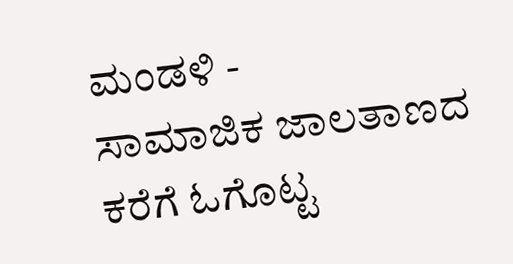ಮಂಡಳಿ -
ಸಾಮಾಜಿಕ ಜಾಲತಾಣದ ಕರೆಗೆ ಓಗೊಟ್ಟ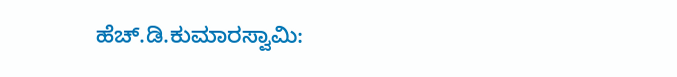ಹೆಚ್.ಡಿ.ಕುಮಾರಸ್ವಾಮಿ: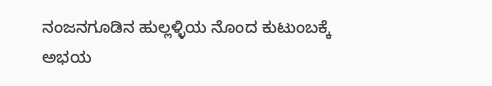ನಂಜನಗೂಡಿನ ಹುಲ್ಲಳ್ಳಿಯ ನೊಂದ ಕುಟುಂಬಕ್ಕೆ ಅಭಯ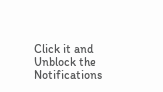Click it and Unblock the Notifications